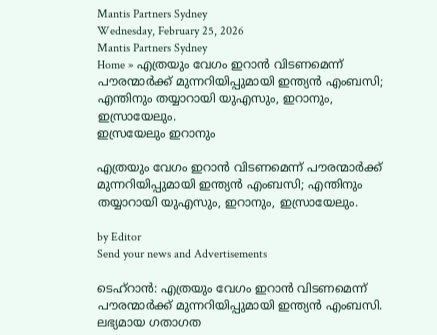Mantis Partners Sydney
Wednesday, February 25, 2026
Mantis Partners Sydney
Home » എത്രയും വേഗം ഇറാൻ വിടണമെന്ന് പൗരന്മാർക്ക് മുന്നറിയിപ്പുമായി ഇന്ത്യൻ എംബസി; എന്തിനും തയ്യാറായി യുഎസും, ഇറാനും, ഇസ്രായേലും.
ഇസ്രയേലും ഇറാനും

എത്രയും വേഗം ഇറാൻ വിടണമെന്ന് പൗരന്മാർക്ക് മുന്നറിയിപ്പുമായി ഇന്ത്യൻ എംബസി; എന്തിനും തയ്യാറായി യുഎസും, ഇറാനും, ഇസ്രായേലും.

by Editor
Send your news and Advertisements

ടെഹ്റാൻ: എത്രയും വേഗം ഇറാൻ വിടണമെന്ന് പൗരന്മാർക്ക് മുന്നറിയിപ്പുമായി ഇന്ത്യൻ എംബസി. ലഭ്യമായ ഗതാഗത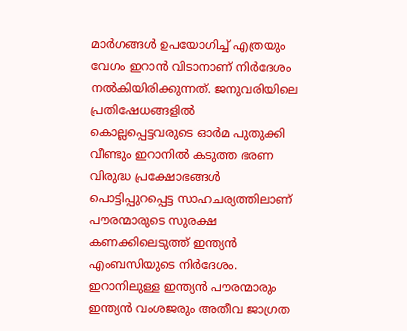മാർഗങ്ങൾ ഉപയോഗിച്ച് എത്രയും വേഗം ഇറാൻ വിടാനാണ് നിർദേശം നൽകിയിരിക്കുന്നത്. ജനുവരിയിലെ പ്രതിഷേധങ്ങളിൽ കൊല്ലപ്പെട്ടവരുടെ ഓർമ പുതുക്കി വീണ്ടും ഇറാനിൽ കടുത്ത ഭരണ വിരുദ്ധ പ്രക്ഷോഭങ്ങൾ പൊട്ടിപ്പുറപ്പെട്ട സാഹചര്യത്തിലാണ് പൗരന്മാരുടെ സുരക്ഷ കണക്കിലെടുത്ത് ഇന്ത്യൻ എംബസിയുടെ നിർദേശം. ഇറാനിലുള്ള ഇന്ത്യൻ പൗരന്മാരും ഇന്ത്യൻ വംശജരും അതീവ ജാഗ്രത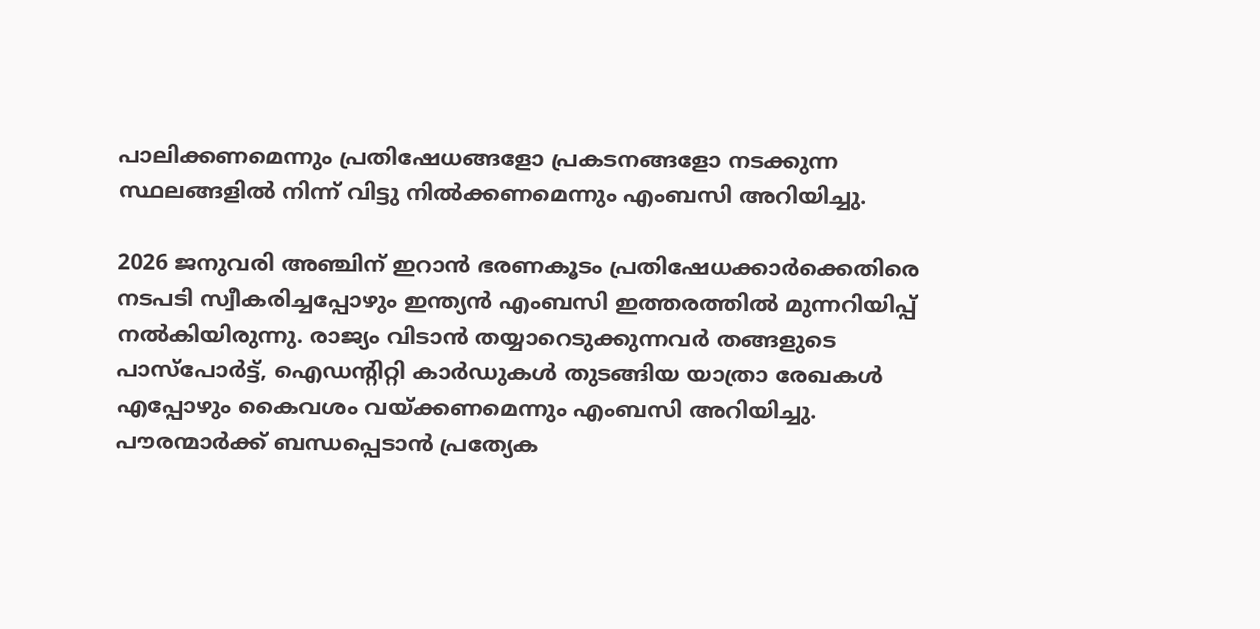പാലിക്കണമെന്നും പ്രതിഷേധങ്ങളോ പ്രകടനങ്ങളോ നടക്കുന്ന സ്ഥലങ്ങളിൽ നിന്ന് വിട്ടു നിൽക്കണമെന്നും എംബസി അറിയിച്ചു.

2026 ജനുവരി അഞ്ചിന് ഇറാൻ ഭരണകൂടം പ്രതിഷേധക്കാർക്കെതിരെ നടപടി സ്വീകരിച്ചപ്പോഴും ഇന്ത്യൻ എംബസി ഇത്തരത്തിൽ മുന്നറിയിപ്പ് നൽകിയിരുന്നു. രാജ്യം വിടാൻ തയ്യാറെടുക്കുന്നവർ തങ്ങളുടെ പാസ്പോർട്ട്, ഐഡൻ്റിറ്റി കാർഡുകൾ തുടങ്ങിയ യാത്രാ രേഖകൾ എപ്പോഴും കൈവശം വയ്ക്കണമെന്നും എംബസി അറിയിച്ചു. പൗരന്മാർക്ക് ബന്ധപ്പെടാൻ പ്രത്യേക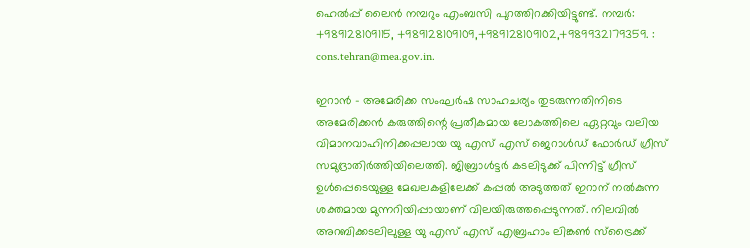ഹെൽപ്പ് ലൈൻ നമ്പറും എംബസി പുറത്തിറക്കിയിട്ടുണ്ട്. നമ്പർ: +989128109115, +989128109109,+989128109102,+989932179359. : cons.tehran@mea.gov.in.

ഇറാൻ – അമേരിക്ക സംഘർഷ സാഹചര്യം തുടരുന്നതിനിടെ അമേരിക്കൻ കരുത്തിന്റെ പ്രതീകമായ ലോകത്തിലെ ഏറ്റവും വലിയ വിമാനവാഹിനിക്കപ്പലായ യു എസ് എസ് ജെറാൾഡ് ഫോർഡ് ഗ്രീസ് സമുദ്രാതിർത്തിയിലെത്തി. ജിബ്രാൾട്ടർ കടലിടുക്ക് പിന്നിട്ട് ഗ്രീസ് ഉൾപ്പെടെയുള്ള മേഖലകളിലേക്ക് കപ്പൽ അടുത്തത് ഇറാന് നൽകുന്ന ശക്തമായ മുന്നറിയിപ്പായാണ് വിലയിരുത്തപ്പെടുന്നത്. നിലവിൽ അറബിക്കടലിലുള്ള യു എസ് എസ് എബ്രഹാം ലിങ്കൺ സ്ട്രൈക്ക്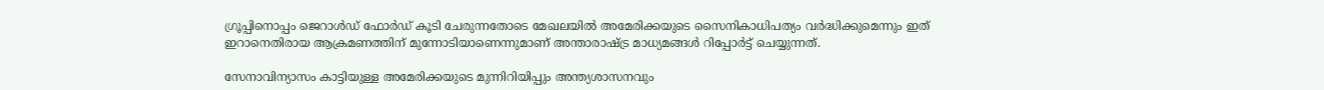ഗ്രൂപ്പിനൊപ്പം ജെറാൾഡ് ഫോർഡ് കൂടി ചേരുന്നതോടെ മേഖലയിൽ അമേരിക്കയുടെ സൈനികാധിപത്യം വർദ്ധിക്കുമെന്നും ഇത് ഇറാനെതിരായ ആക്രമണത്തിന് മുന്നോടിയാണെന്നുമാണ് അന്താരാഷ്ട്ര മാധ്യമങ്ങൾ റിപ്പോർട്ട് ചെയ്യുന്നത്.

സേനാവിന്യാസം കാട്ടിയുള്ള അമേരിക്കയുടെ മുന്നിറിയിപ്പും അന്ത്യശാസനവും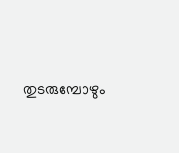തുടരുമ്പോഴും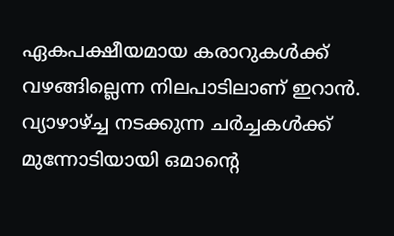ഏകപക്ഷീയമായ കരാറുകൾക്ക് വഴങ്ങില്ലെന്ന നിലപാടിലാണ് ഇറാൻ. വ്യാഴാഴ്ച്ച നടക്കുന്ന ചർച്ചകൾക്ക് മുന്നോടിയായി ഒമാന്റെ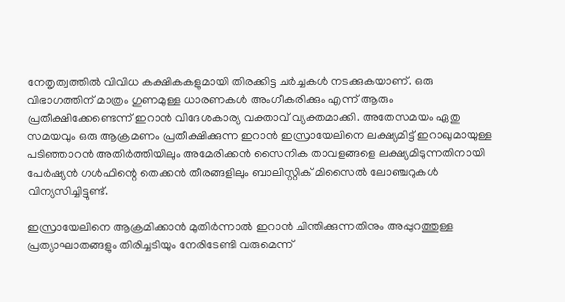നേതൃത്വത്തിൽ വിവിധ കക്ഷികകളുമായി തിരക്കിട്ട ചർച്ചകൾ നടക്കുകയാണ്. ഒരു വിഭാഗത്തിന് മാത്രം ഗുണമുള്ള ധാരണകൾ അംഗീകരിക്കും എന്ന് ആരും പ്രതീക്ഷിക്കേണ്ടെന്ന് ഇറാൻ വിദേശകാര്യ വക്താവ് വ്യക്തമാക്കി. അതേസമയം ഏതു സമയവും ഒരു ആക്രമണം പ്രതീക്ഷിക്കുന്ന ഇറാൻ ഇസ്രായേലിനെ ലക്ഷ്യമിട്ട് ഇറാഖുമായുള്ള പടിഞ്ഞാറന്‍ അതിര്‍ത്തിയിലും അമേരിക്കന്‍ സൈനിക താവളങ്ങളെ ലക്ഷ്യമിടുന്നതിനായി പേര്‍ഷ്യന്‍ ഗള്‍ഫിന്റെ തെക്കന്‍ തീരങ്ങളിലും ബാലിസ്റ്റിക് മിസൈല്‍ ലോഞ്ചറുകള്‍ വിന്യസിച്ചിട്ടുണ്ട്.

ഇസ്രായേലിനെ ആക്രമിക്കാൻ മുതിർന്നാൽ ഇറാൻ ചിന്തിക്കുന്നതിനും അപ്പുറത്തുള്ള പ്രത്യാഘാതങ്ങളും തിരിച്ചടിയും നേരിടേണ്ടി വരുമെന്ന്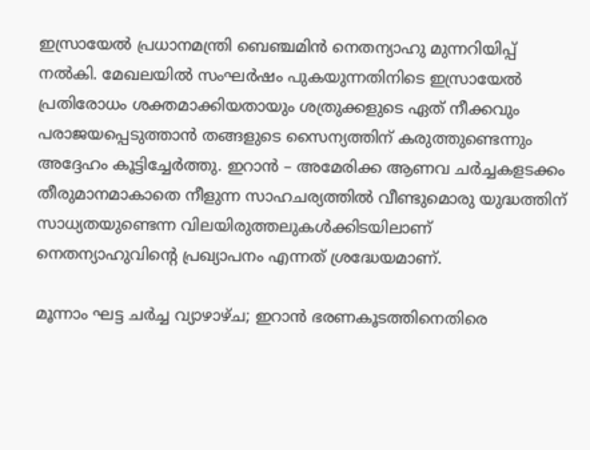ഇസ്രായേൽ പ്രധാനമന്ത്രി ബെഞ്ചമിൻ നെതന്യാഹു മുന്നറിയിപ്പ് നൽകി. മേഖലയിൽ സംഘർഷം പുകയുന്നതിനിടെ ഇസ്രായേൽ പ്രതിരോധം ശക്തമാക്കിയതായും ശത്രുക്കളുടെ ഏത് നീക്കവും പരാജയപ്പെടുത്താൻ തങ്ങളുടെ സൈന്യത്തിന് കരുത്തുണ്ടെന്നും അദ്ദേഹം കൂട്ടിച്ചേർത്തു. ഇറാൻ – അമേരിക്ക ആണവ ചർച്ചകളടക്കം തീരുമാനമാകാതെ നീളുന്ന സാഹചര്യത്തിൽ വീണ്ടുമൊരു യുദ്ധത്തിന് സാധ്യതയുണ്ടെന്ന വിലയിരുത്തലുകൾക്കിടയിലാണ് നെതന്യാഹുവിന്‍റെ പ്രഖ്യാപനം എന്നത് ശ്രദ്ധേയമാണ്.

മൂന്നാം ഘട്ട ചർച്ച വ്യാഴാഴ്ച; ഇറാൻ ഭരണകൂടത്തിനെതിരെ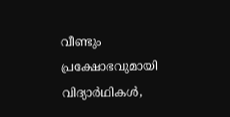വീണ്ടും പ്രക്ഷോഭവുമായി വിദ്യാർഥികൾ,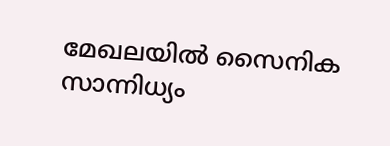മേഖലയിൽ സൈനിക സാന്നിധ്യം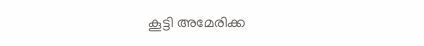കൂട്ടി അമേരിക്ക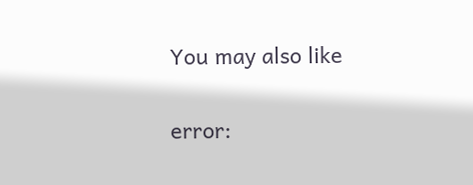You may also like

error: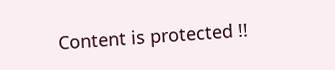Content is protected !!